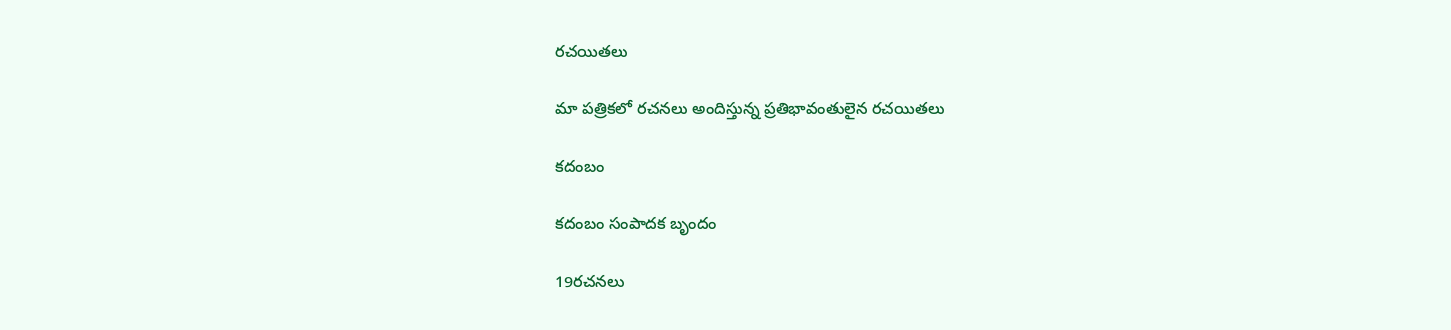రచయితలు

మా పత్రికలో రచనలు అందిస్తున్న ప్రతిభావంతులైన రచయితలు

కదంబం

కదంబం సంపాదక బృందం

19రచనలు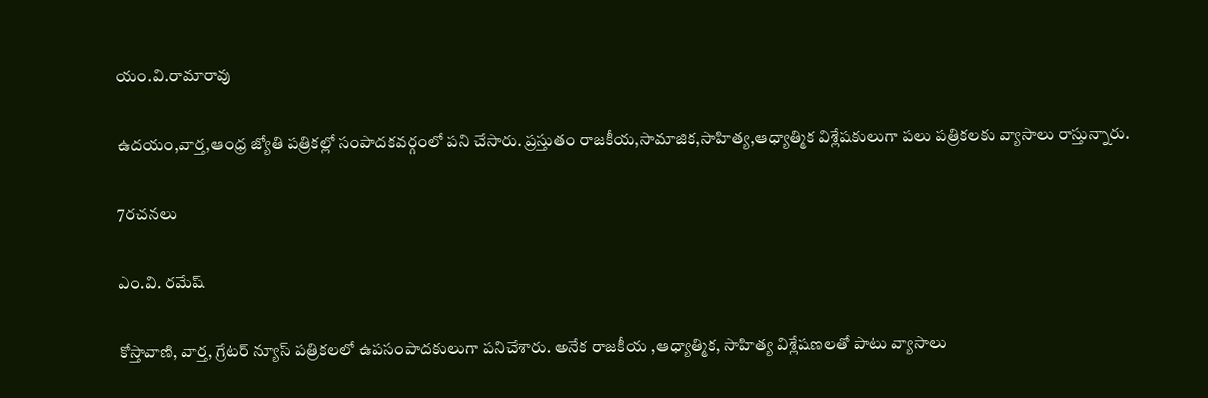యం.వి.రామారావు

ఉదయం,వార్త,ఆంధ్ర జ్యోతి పత్రికల్లో సంపాదకవర్గంలో పని చేసారు. ప్రస్తుతం రాజకీయ,సామాజిక,సాహిత్య,ఆధ్యాత్మిక విశ్లేషకులుగా పలు పత్రికలకు వ్యాసాలు రాస్తున్నారు.

7రచనలు

ఎం.వి. రమేష్

కోస్తావాణి, వార్త, గ్రేటర్ న్యూస్ పత్రికలలో ఉపసంపాదకులుగా పనిచేశారు. అనేక రాజకీయ ,ఆధ్యాత్మిక, సాహిత్య విశ్లేషణలతో పాటు వ్యాసాలు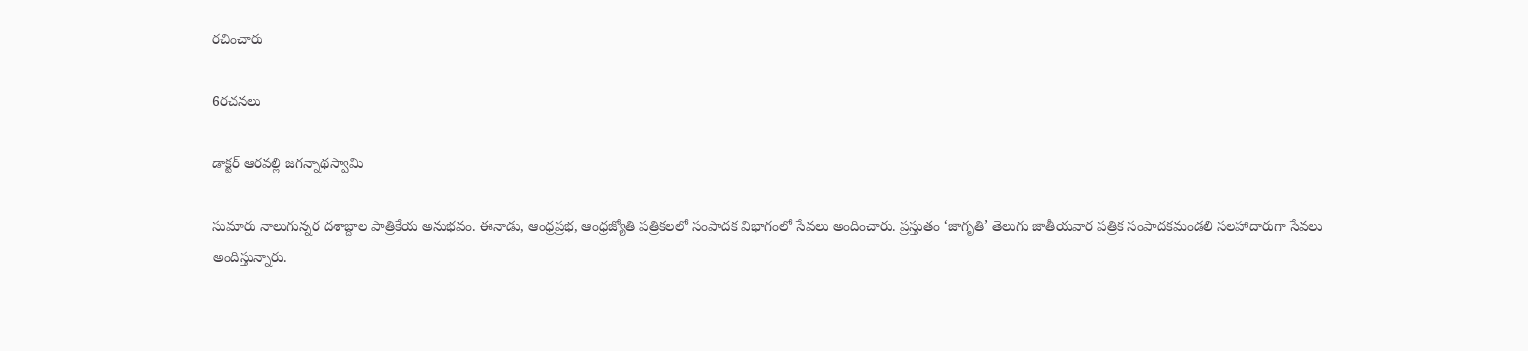రచించారు

6రచనలు

డాక్టర్ ఆరవల్లి జగన్నాథస్వామి

సుమారు నాలుగున్నర దశాబ్దాల పాత్రికేయ అనుభవం. ఈనాడు, ఆంధ్రప్రభ, ఆంధ్రజ్యోతి పత్రికలలో సంపాదక విభాగంలో సేవలు అందించారు. ప్రస్తుతం ‘జాగృతి’ తెలుగు జాతీయవార పత్రిక సంపాదకమండలి సలహాదారుగా సేవలు అందిస్తున్నారు.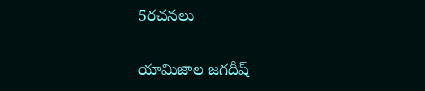5రచనలు

యామిజాల జగదీష్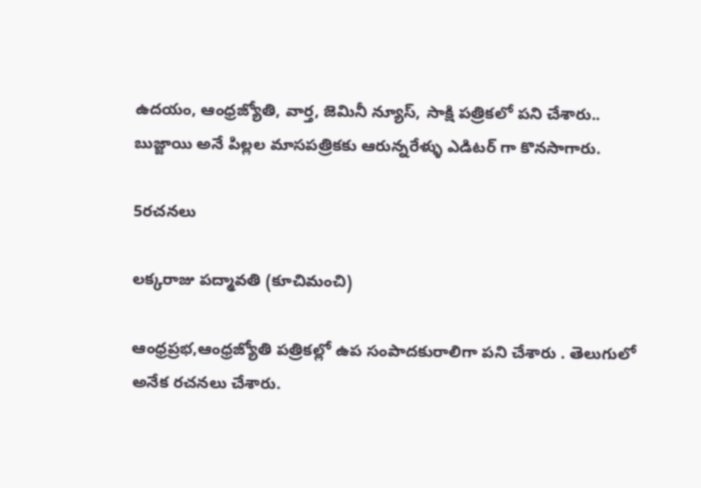ఉదయం, ఆంధ్రజ్యోతి, వార్త, జెమినీ న్యూస్, సాక్షి పత్రికలో పని చేశారు.. బుజ్జాయి అనే పిల్లల మాసపత్రికకు ఆరున్నరేళ్ళు ఎడిటర్ గా కొనసాగారు.

5రచనలు

లక్కరాజు పద్మావతి (కూచిమంచి)

ఆంధ్రప్రభ,ఆంధ్రజ్యోతి పత్రికల్లో ఉప సంపాదకురాలిగా పని చేశారు . తెలుగులో అనేక రచనలు చేశారు.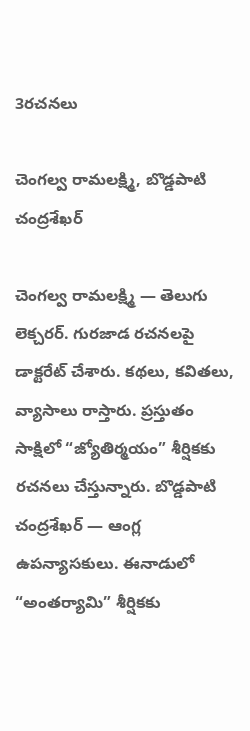3రచనలు

చెంగల్వ రామలక్ష్మి, బొడ్డపాటి చంద్రశేఖర్

చెంగల్వ రామలక్ష్మి — తెలుగు లెక్చరర్‌. గురజాడ రచనలపై డాక్టరేట్‌ చేశారు. కథలు, కవితలు, వ్యాసాలు రాస్తారు. ప్రస్తుతం సాక్షిలో “జ్యోతిర్మయం” శీర్షికకు రచనలు చేస్తున్నారు. బొడ్డపాటి చంద్రశేఖర్‌ — ఆంగ్ల ఉపన్యాసకులు. ఈనాడులో “అంతర్యామి” శీర్షికకు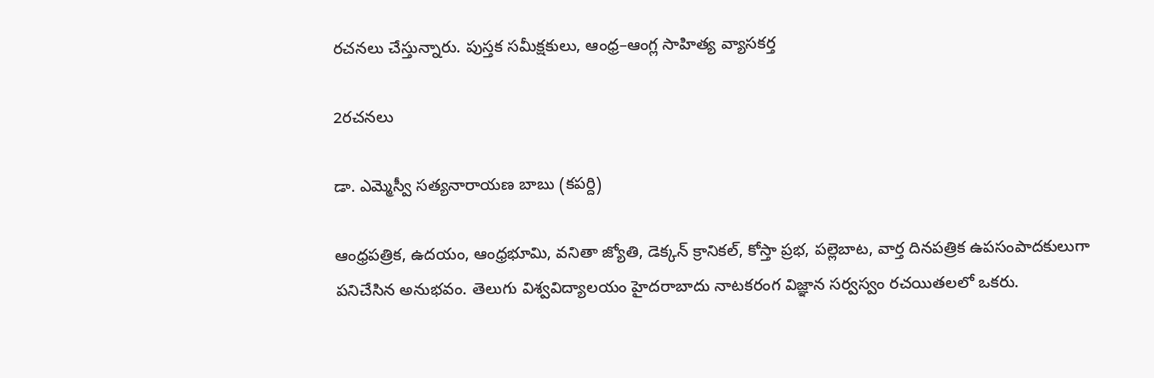రచనలు చేస్తున్నారు. పుస్తక సమీక్షకులు, ఆంధ్ర–ఆంగ్ల సాహిత్య వ్యాసకర్త

2రచనలు

డా. ఎమ్మెస్వీ సత్యనారాయణ బాబు (కపర్ది)

ఆంధ్రపత్రిక, ఉదయం, ఆంధ్రభూమి, వనితా జ్యోతి, డెక్కన్ క్రానికల్, కోస్తా ప్రభ, పల్లెబాట, వార్త దినపత్రిక ఉపసంపాదకులుగా పనిచేసిన అనుభవం. తెలుగు విశ్వవిద్యాలయం హైదరాబాదు నాటకరంగ విజ్ఞాన సర్వస్వం రచయితలలో ఒకరు.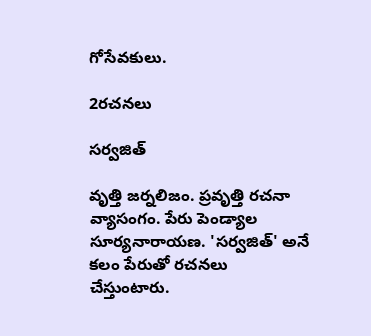గోసేవకులు.

2రచనలు

సర్వజిత్

వృత్తి జర్నలిజం. ప్రవృత్తి రచనా వ్యాసంగం. పేరు పెండ్యాల సూర్యనారాయణ. 'సర్వజిత్' అనే కలం పేరుతో రచనలు చేస్తుంటారు.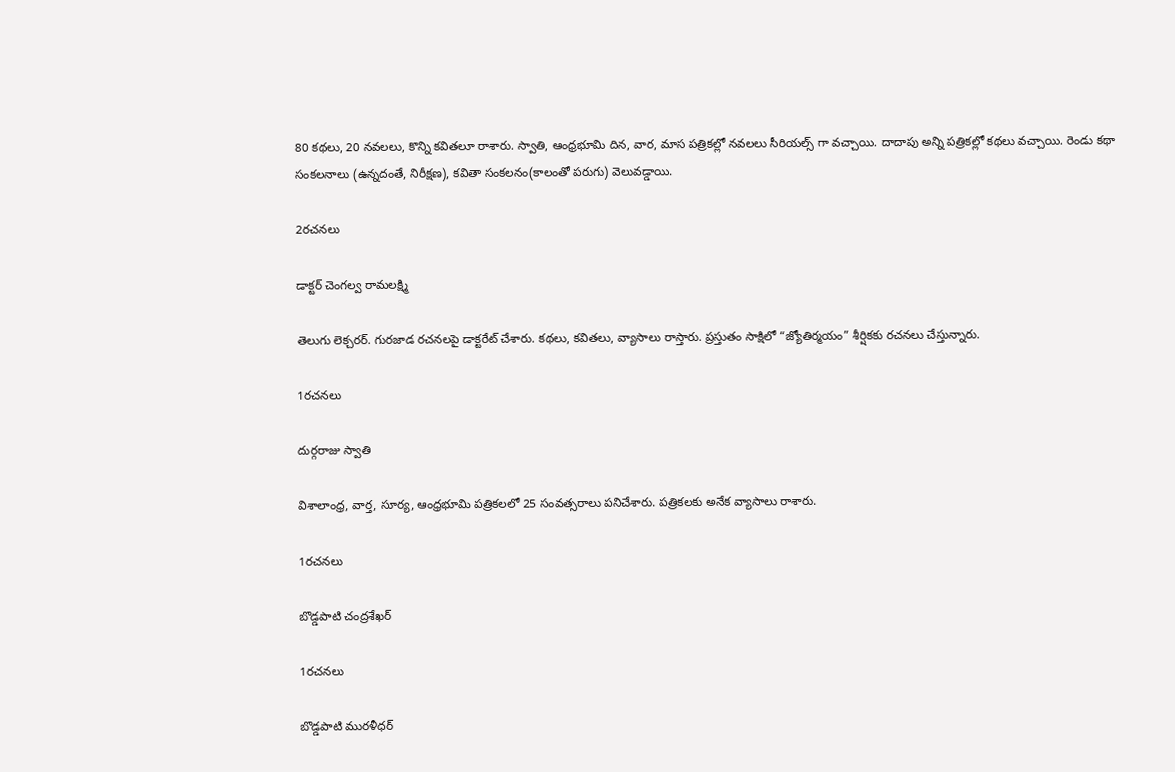80 కథలు, 20 నవలలు, కొన్ని కవితలూ రాశారు. స్వాతి, ఆంధ్రభూమి దిన, వార, మాస పత్రికల్లో నవలలు సీరియల్స్ గా వచ్చాయి. దాదాపు అన్ని పత్రికల్లో కథలు వచ్చాయి. రెండు కథా సంకలనాలు (ఉన్నదంతే, నిరీక్షణ), కవితా సంకలనం(కాలంతో పరుగు) వెలువడ్డాయి.

2రచనలు

డాక్టర్ చెంగల్వ రామలక్ష్మి

తెలుగు లెక్చరర్‌. గురజాడ రచనలపై డాక్టరేట్‌ చేశారు. కథలు, కవితలు, వ్యాసాలు రాస్తారు. ప్రస్తుతం సాక్షిలో “జ్యోతిర్మయం” శీర్షికకు రచనలు చేస్తున్నారు.

1రచనలు

దుర్గరాజు స్వాతి

విశాలాంధ్ర, వార్త, సూర్య, ఆంధ్రభూమి పత్రికలలో 25 సంవత్సరాలు పనిచేశారు. పత్రికలకు అనేక వ్యాసాలు రాశారు.

1రచనలు

బొడ్డపాటి చంద్రశేఖర్

1రచనలు

బొడ్డపాటి మురళీధర్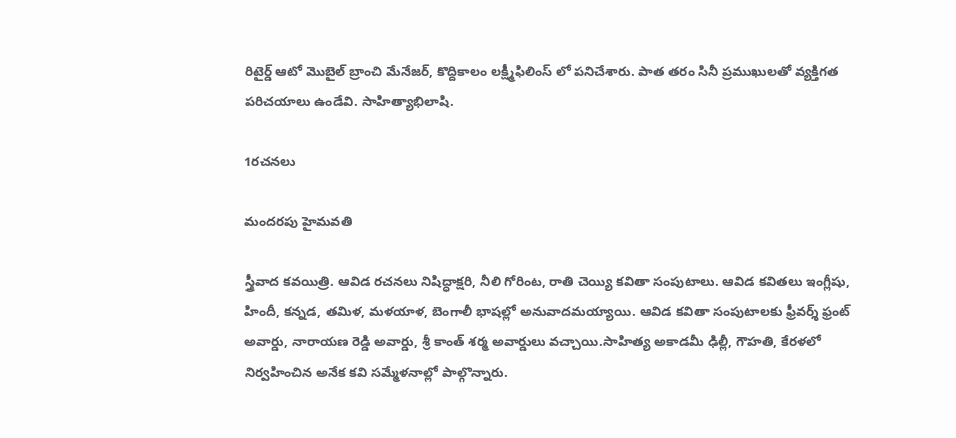రిటైర్డ్ ఆటో మొబైల్ బ్రాంచి మేనేజర్, కొద్దికాలం లక్ష్మీఫిలింస్ లో పనిచేశారు. పాత తరం సినీ ప్రముఖులతో వ్యక్తిగత పరిచయాలు ఉండేవి. సాహిత్యాభిలాషి.

1రచనలు

మందరపు హైమవతి

స్త్రీవాద కవయిత్రి. ఆవిడ రచనలు నిషిద్ధాక్షరి, నీలి గోరింట, రాతి చెయ్యి కవితా సంపుటాలు. ఆవిడ కవితలు ఇంగ్లీషు, హిందీ, కన్నడ, తమిళ, మళయాళ, బెంగాలీ భాషల్లో అనువాదమయ్యాయి. ఆవిడ కవితా సంపుటాలకు ఫ్రీవర్శ్ ఫ్రంట్ అవార్డు, నారాయణ రెడ్డి అవార్డు, శ్రీ కాంత్ శర్మ అవార్డులు వచ్చాయి.సాహిత్య అకాడమీ ఢిల్లీ, గౌహతి, కేరళలో నిర్వహించిన అనేక కవి సమ్మేళనాల్లో పాల్గొన్నారు.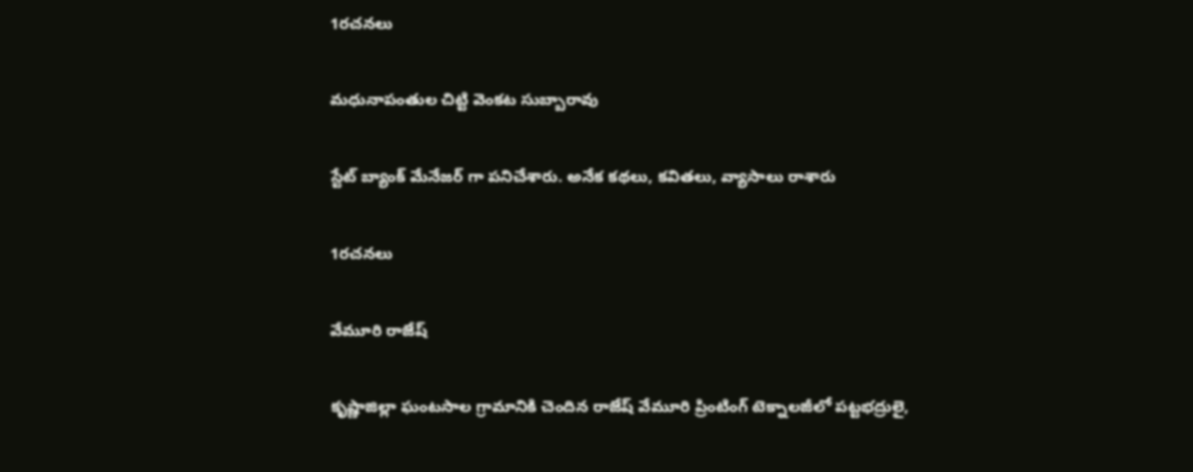1రచనలు

మధునాపంతుల చిట్టి వెంకట సుబ్బారావు

స్టేట్ బ్యాంక్ మేనేజర్ గా పనిచేశారు. అనేక కథలు, కవితలు, వ్యాసాలు రాశారు

1రచనలు

వేమూరి రాజేష్

కృష్ణాజిల్లా ఘంటసాల గ్రామానికి చెందిన రాజేష్ వేమూరి ప్రింటింగ్ టెక్నాలజీలో పట్టభద్రులై,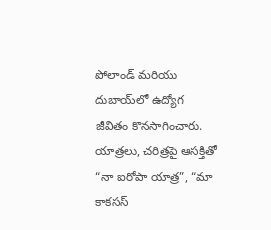పోలాండ్ మరియు దుబాయ్‌లో ఉద్యోగ జీవితం కొనసాగించారు. యాత్రలు, చరిత్రపై ఆసక్తితో “నా ఐరోపా యాత్ర”, “మా కాకసస్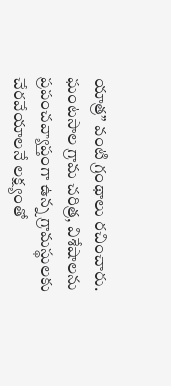యాత్ర” వంటి గ్రంథాలు రచించారు. ఘంటసాల గ్రామ చరిత్ర, విశేషాలను ప్రపంచవ్యాప్తంగా ఉన్న గ్రామస్థులకు చేరవేయాలనే లక్ష్యంతో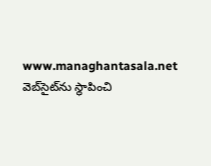www.managhantasala.net వెబ్‌సైట్‌ను స్థాపించి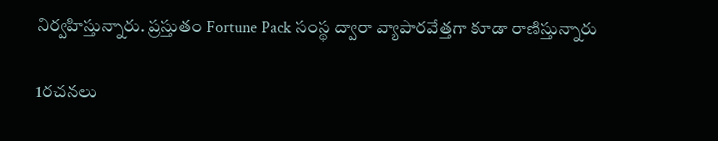నిర్వహిస్తున్నారు. ప్రస్తుతం Fortune Pack సంస్థ ద్వారా వ్యాపారవేత్తగా కూడా రాణిస్తున్నారు

1రచనలు